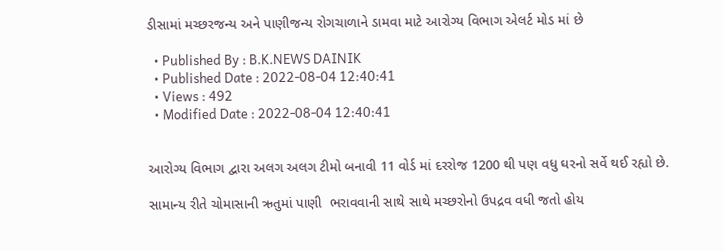ડીસામાં મચ્છરજન્ય અને પાણીજન્ય રોગચાળાને ડામવા માટે આરોગ્ય વિભાગ એલર્ટ મોડ માં છે

  • Published By : B.K.NEWS DAINIK
  • Published Date : 2022-08-04 12:40:41
  • Views : 492
  • Modified Date : 2022-08-04 12:40:41


આરોગ્ય વિભાગ દ્વારા અલગ અલગ ટીમો બનાવી 11 વોર્ડ માં દરરોજ 1200 થી પણ વધુ ઘરનો સર્વે થઈ રહ્યો છે.

સામાન્ય રીતે ચોમાસાની ઋતુમાં પાણી  ભરાવવાની સાથે સાથે મચ્છરોનો ઉપદ્રવ વધી જતો હોય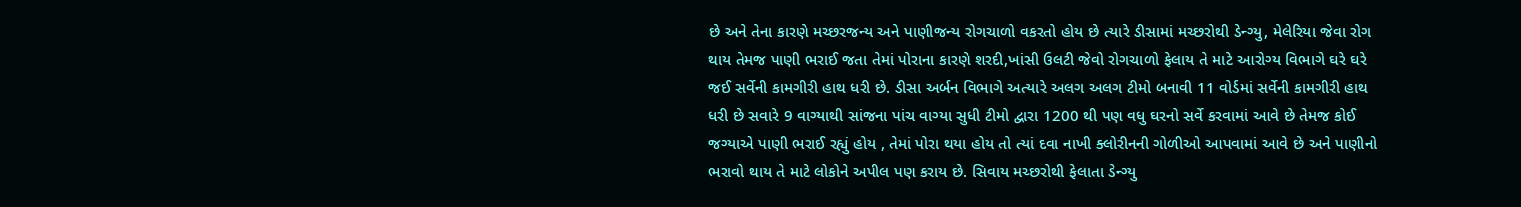છે અને તેના કારણે મચ્છરજન્ય અને પાણીજન્ય રોગચાળો વકરતો હોય છે ત્યારે ડીસામાં મચ્છરોથી ડેન્ગ્યુ, મેલેરિયા જેવા રોગ થાય તેમજ પાણી ભરાઈ જતા તેમાં પોરાના કારણે શરદી,ખાંસી ઉલટી જેવો રોગચાળો ફેલાય તે માટે આરોગ્ય વિભાગે ઘરે ઘરે જઈ સર્વેની કામગીરી હાથ ધરી છે. ડીસા અર્બન વિભાગે અત્યારે અલગ અલગ ટીમો બનાવી 11 વોર્ડમાં સર્વેની કામગીરી હાથ ધરી છે સવારે 9 વાગ્યાથી સાંજના પાંચ વાગ્યા સુધી ટીમો દ્વારા 1200 થી પણ વધુ ઘરનો સર્વે કરવામાં આવે છે તેમજ કોઈ જગ્યાએ પાણી ભરાઈ રહ્યું હોય , તેમાં પોરા થયા હોય તો ત્યાં દવા નાખી ક્લોરીનની ગોળીઓ આપવામાં આવે છે અને પાણીનો ભરાવો થાય તે માટે લોકોને અપીલ પણ કરાય છે. સિવાય મચ્છરોથી ફેલાતા ડેન્ગ્યુ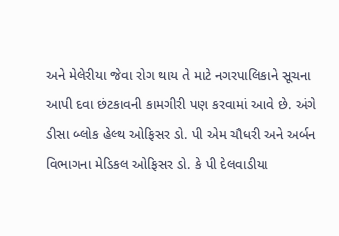અને મેલેરીયા જેવા રોગ થાય તે માટે નગરપાલિકાને સૂચના આપી દવા છંટકાવની કામગીરી પણ કરવામાં આવે છે. અંગે ડીસા બ્લોક હેલ્થ ઓફિસર ડો. પી એમ ચૌધરી અને અર્બન વિભાગના મેડિકલ ઓફિસર ડો. કે પી દેલવાડીયા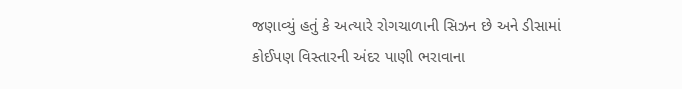જણાવ્યું હતું કે અત્યારે રોગચાળાની સિઝન છે અને ડીસામાં કોઈપણ વિસ્તારની અંદર પાણી ભરાવાના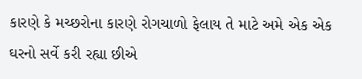કારણે કે મચ્છરોના કારણે રોગચાળો ફેલાય તે માટે અમે એક એક ઘરનો સર્વે કરી રહ્યા છીએ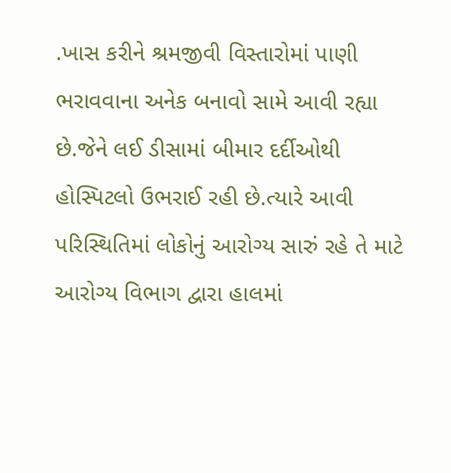.ખાસ કરીને શ્રમજીવી વિસ્તારોમાં પાણી ભરાવવાના અનેક બનાવો સામે આવી રહ્યા છે.જેને લઈ ડીસામાં બીમાર દર્દીઓથી હોસ્પિટલો ઉભરાઈ રહી છે.ત્યારે આવી પરિસ્થિતિમાં લોકોનું આરોગ્ય સારું રહે તે માટે આરોગ્ય વિભાગ દ્વારા હાલમાં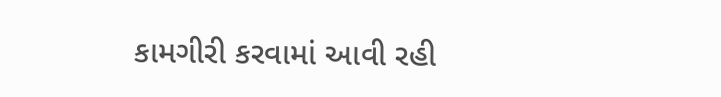કામગીરી કરવામાં આવી રહી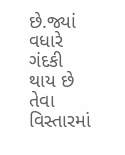છે.જ્યાં વધારે ગંદકી થાય છે તેવા વિસ્તારમાં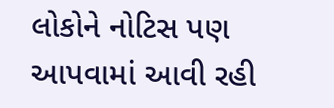લોકોને નોટિસ પણ આપવામાં આવી રહી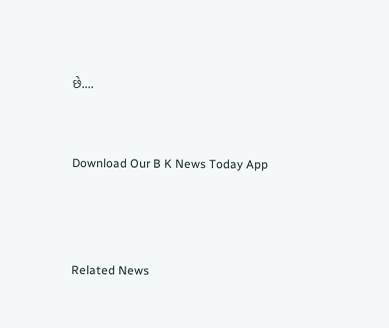છે....


Download Our B K News Today App



Related News